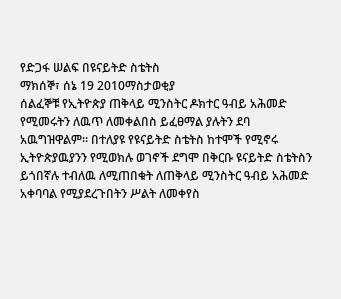የድጋፋ ሠልፍ በዩናይትድ ስቴትስ
ማክሰኞ፣ ሰኔ 19 2010ማስታወቂያ
ሰልፈኞቹ የኢትዮጵያ ጠቅላይ ሚንስትር ዶክተር ዓብይ አሕመድ የሚመሩትን ለዉጥ ለመቀልበስ ይፈፀማል ያሉትን ደባ አዉግዝዋልም። በተለያዩ የዩናይትድ ስቴትስ ከተሞች የሚኖሩ ኢትዮጵያዉያንን የሚወክሉ ወገኖች ደግሞ በቅርቡ ዩናይትድ ስቴትስን ይጎበኛሉ ተብለዉ ለሚጠበቁት ለጠቅላይ ሚንስትር ዓብይ አሕመድ አቀባባል የሚያደረጉበትን ሥልት ለመቀየስ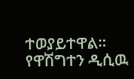ተወያይተዋል። የዋሽግተን ዲሲዉ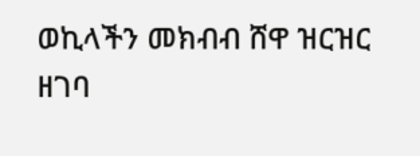ወኪላችን መክብብ ሸዋ ዝርዝር ዘገባ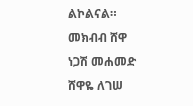ልኮልናል።
መክብብ ሸዋ
ነጋሽ መሐመድ
ሸዋዬ ለገሠ